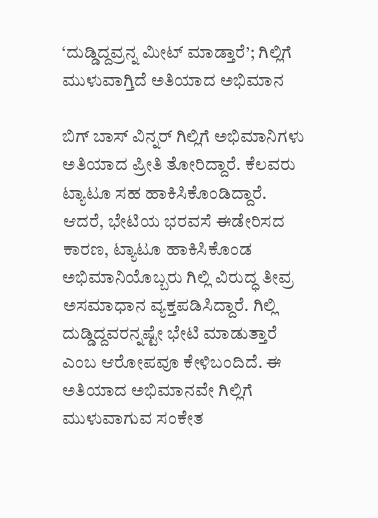‘ದುಡ್ಡಿದ್ದವ್ರನ್ನ ಮೀಟ್ ಮಾಡ್ತಾರೆ’; ಗಿಲ್ಲಿಗೆ ಮುಳುವಾಗ್ತಿದೆ ಅತಿಯಾದ ಅಭಿಮಾನ

ಬಿಗ್ ಬಾಸ್ ವಿನ್ನರ್ ಗಿಲ್ಲಿಗೆ ಅಭಿಮಾನಿಗಳು ಅತಿಯಾದ ಪ್ರೀತಿ ತೋರಿದ್ದಾರೆ. ಕೆಲವರು ಟ್ಯಾಟೂ ಸಹ ಹಾಕಿಸಿಕೊಂಡಿದ್ದಾರೆ. ಆದರೆ, ಭೇಟಿಯ ಭರವಸೆ ಈಡೇರಿಸದ ಕಾರಣ, ಟ್ಯಾಟೂ ಹಾಕಿಸಿಕೊಂಡ ಅಭಿಮಾನಿಯೊಬ್ಬರು ಗಿಲ್ಲಿ ವಿರುದ್ಧ ತೀವ್ರ ಅಸಮಾಧಾನ ವ್ಯಕ್ತಪಡಿಸಿದ್ದಾರೆ. ಗಿಲ್ಲಿ ದುಡ್ಡಿದ್ದವರನ್ನಷ್ಟೇ ಭೇಟಿ ಮಾಡುತ್ತಾರೆ ಎಂಬ ಆರೋಪವೂ ಕೇಳಿಬಂದಿದೆ. ಈ ಅತಿಯಾದ ಅಭಿಮಾನವೇ ಗಿಲ್ಲಿಗೆ ಮುಳುವಾಗುವ ಸಂಕೇತ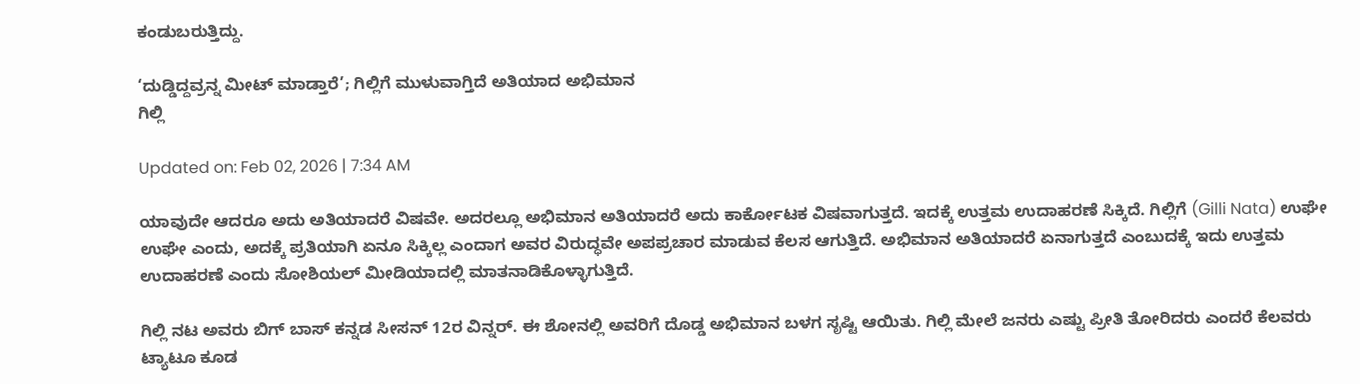ಕಂಡುಬರುತ್ತಿದ್ದು.

‘ದುಡ್ಡಿದ್ದವ್ರನ್ನ ಮೀಟ್ ಮಾಡ್ತಾರೆ’; ಗಿಲ್ಲಿಗೆ ಮುಳುವಾಗ್ತಿದೆ ಅತಿಯಾದ ಅಭಿಮಾನ
ಗಿಲ್ಲಿ

Updated on: Feb 02, 2026 | 7:34 AM

ಯಾವುದೇ ಆದರೂ ಅದು ಅತಿಯಾದರೆ ವಿಷವೇ. ಅದರಲ್ಲೂ ಅಭಿಮಾನ ಅತಿಯಾದರೆ ಅದು ಕಾರ್ಕೋಟಕ ವಿಷವಾಗುತ್ತದೆ. ಇದಕ್ಕೆ ಉತ್ತಮ ಉದಾಹರಣೆ ಸಿಕ್ಕಿದೆ. ಗಿಲ್ಲಿಗೆ (Gilli Nata) ಉಘೇ ಉಘೇ ಎಂದು, ಅದಕ್ಕೆ ಪ್ರತಿಯಾಗಿ ಏನೂ ಸಿಕ್ಕಿಲ್ಲ ಎಂದಾಗ ಅವರ ವಿರುದ್ಧವೇ ಅಪಪ್ರಚಾರ ಮಾಡುವ ಕೆಲಸ ಆಗುತ್ತಿದೆ. ಅಭಿಮಾನ ಅತಿಯಾದರೆ ಏನಾಗುತ್ತದೆ ಎಂಬುದಕ್ಕೆ ಇದು ಉತ್ತಮ ಉದಾಹರಣೆ ಎಂದು ಸೋಶಿಯಲ್ ಮೀಡಿಯಾದಲ್ಲಿ ಮಾತನಾಡಿಕೊಳ್ಳಾಗುತ್ತಿದೆ.

ಗಿಲ್ಲಿ ನಟ ಅವರು ಬಿಗ್ ಬಾಸ್ ಕನ್ನಡ ಸೀಸನ್ 12ರ ವಿನ್ನರ್. ಈ ಶೋನಲ್ಲಿ ಅವರಿಗೆ ದೊಡ್ಡ ಅಭಿಮಾನ ಬಳಗ ಸೃಷ್ಟಿ ಆಯಿತು. ಗಿಲ್ಲಿ ಮೇಲೆ ಜನರು ಎಷ್ಟು ಪ್ರೀತಿ ತೋರಿದರು ಎಂದರೆ ಕೆಲವರು ಟ್ಯಾಟೂ ಕೂಡ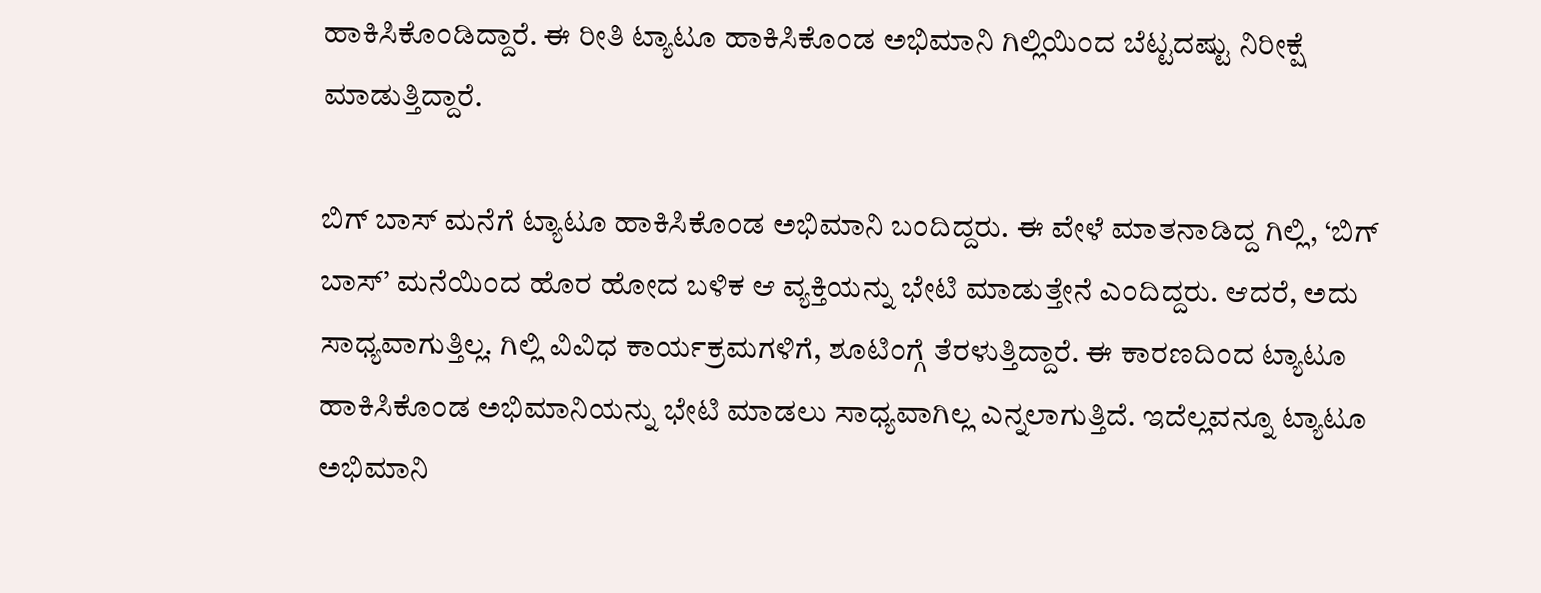ಹಾಕಿಸಿಕೊಂಡಿದ್ದಾರೆ. ಈ ರೀತಿ ಟ್ಯಾಟೂ ಹಾಕಿಸಿಕೊಂಡ ಅಭಿಮಾನಿ ಗಿಲ್ಲಿಯಿಂದ ಬೆಟ್ಟದಷ್ಟು ನಿರೀಕ್ಷೆ ಮಾಡುತ್ತಿದ್ದಾರೆ.

ಬಿಗ್ ಬಾಸ್ ಮನೆಗೆ ಟ್ಯಾಟೂ ಹಾಕಿಸಿಕೊಂಡ ಅಭಿಮಾನಿ ಬಂದಿದ್ದರು. ಈ ವೇಳೆ ಮಾತನಾಡಿದ್ದ ಗಿಲ್ಲಿ, ‘ಬಿಗ್ ಬಾಸ್’ ಮನೆಯಿಂದ ಹೊರ ಹೋದ ಬಳಿಕ ಆ ವ್ಯಕ್ತಿಯನ್ನು ಭೇಟಿ ಮಾಡುತ್ತೇನೆ ಎಂದಿದ್ದರು. ಆದರೆ, ಅದು ಸಾಧ್ಯವಾಗುತ್ತಿಲ್ಲ. ಗಿಲ್ಲಿ ವಿವಿಧ ಕಾರ್ಯಕ್ರಮಗಳಿಗೆ, ಶೂಟಿಂಗ್ಗೆ ತೆರಳುತ್ತಿದ್ದಾರೆ. ಈ ಕಾರಣದಿಂದ ಟ್ಯಾಟೂ ಹಾಕಿಸಿಕೊಂಡ ಅಭಿಮಾನಿಯನ್ನು ಭೇಟಿ ಮಾಡಲು ಸಾಧ್ಯವಾಗಿಲ್ಲ ಎನ್ನಲಾಗುತ್ತಿದೆ. ಇದೆಲ್ಲವನ್ನೂ ಟ್ಯಾಟೂ ಅಭಿಮಾನಿ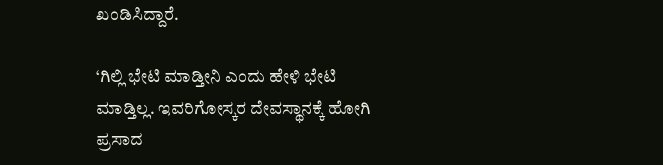ಖಂಡಿಸಿದ್ದಾರೆ.

‘ಗಿಲ್ಲಿ ಭೇಟಿ ಮಾಡ್ತೀನಿ ಎಂದು ಹೇಳಿ ಭೇಟಿ ಮಾಡ್ತಿಲ್ಲ. ಇವರಿಗೋಸ್ಕರ ದೇವಸ್ಥಾನಕ್ಕೆ ಹೋಗಿ ಪ್ರಸಾದ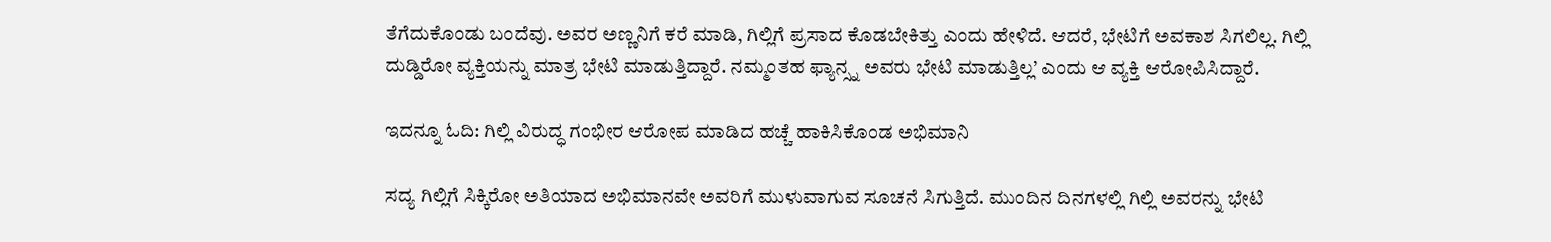ತೆಗೆದುಕೊಂಡು ಬಂದೆವು. ಅವರ ಅಣ್ಣನಿಗೆ ಕರೆ ಮಾಡಿ, ಗಿಲ್ಲಿಗೆ ಪ್ರಸಾದ ಕೊಡಬೇಕಿತ್ತು ಎಂದು ಹೇಳಿದೆ. ಆದರೆ, ಭೇಟಿಗೆ ಅವಕಾಶ ಸಿಗಲಿಲ್ಲ. ಗಿಲ್ಲಿ ದುಡ್ಡಿರೋ ವ್ಯಕ್ತಿಯನ್ನು ಮಾತ್ರ ಭೇಟಿ ಮಾಡುತ್ತಿದ್ದಾರೆ. ನಮ್ಮಂತಹ ಫ್ಯಾನ್ಸ್ನ ಅವರು ಭೇಟಿ ಮಾಡುತ್ತಿಲ್ಲ’ ಎಂದು ಆ ವ್ಯಕ್ತಿ ಆರೋಪಿಸಿದ್ದಾರೆ.

ಇದನ್ನೂ ಓದಿ: ಗಿಲ್ಲಿ ವಿರುದ್ಧ ಗಂಭೀರ ಆರೋಪ ಮಾಡಿದ ಹಚ್ಚೆ ಹಾಕಿಸಿಕೊಂಡ ಅಭಿಮಾನಿ

ಸದ್ಯ ಗಿಲ್ಲಿಗೆ ಸಿಕ್ಕಿರೋ ಅತಿಯಾದ ಅಭಿಮಾನವೇ ಅವರಿಗೆ ಮುಳುವಾಗುವ ಸೂಚನೆ ಸಿಗುತ್ತಿದೆ. ಮುಂದಿನ ದಿನಗಳಲ್ಲಿ ಗಿಲ್ಲಿ ಅವರನ್ನು ಭೇಟಿ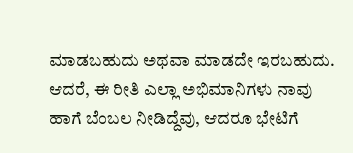ಮಾಡಬಹುದು ಅಥವಾ ಮಾಡದೇ ಇರಬಹುದು. ಆದರೆ, ಈ ರೀತಿ ಎಲ್ಲಾ ಅಭಿಮಾನಿಗಳು ನಾವು ಹಾಗೆ ಬೆಂಬಲ ನೀಡಿದ್ದೆವು, ಆದರೂ ಭೇಟಿಗೆ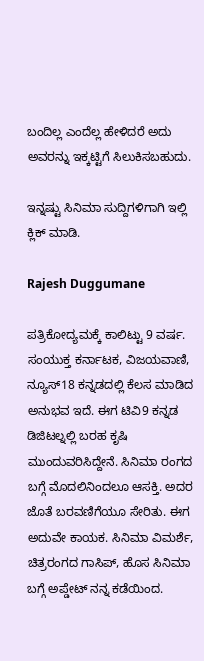ಬಂದಿಲ್ಲ ಎಂದೆಲ್ಲ ಹೇಳಿದರೆ ಅದು ಅವರನ್ನು ಇಕ್ಕಟ್ಟಿಗೆ ಸಿಲುಕಿಸಬಹುದು.

ಇನ್ನಷ್ಟು ಸಿನಿಮಾ ಸುದ್ದಿಗಳಿಗಾಗಿ ಇಲ್ಲಿ ಕ್ಲಿಕ್ ಮಾಡಿ.

Rajesh Duggumane

ಪತ್ರಿಕೋದ್ಯಮಕ್ಕೆ ಕಾಲಿಟ್ಟು 9 ವರ್ಷ. ಸಂಯುಕ್ತ ಕರ್ನಾಟಕ, ವಿಜಯವಾಣಿ, ನ್ಯೂಸ್18 ಕನ್ನಡದಲ್ಲಿ ಕೆಲಸ ಮಾಡಿದ ಅನುಭವ ಇದೆ. ಈಗ ಟಿವಿ9 ಕನ್ನಡ ಡಿಜಿಟಲ್ನಲ್ಲಿ ಬರಹ ಕೃಷಿ ಮುಂದುವರಿಸಿದ್ದೇನೆ. ಸಿನಿಮಾ ರಂಗದ ಬಗ್ಗೆ ಮೊದಲಿನಿಂದಲೂ ಆಸಕ್ತಿ. ಅದರ ಜೊತೆ ಬರವಣಿಗೆಯೂ ಸೇರಿತು. ಈಗ ಅದುವೇ ಕಾಯಕ. ಸಿನಿಮಾ ವಿಮರ್ಶೆ, ಚಿತ್ರರಂಗದ ಗಾಸಿಪ್, ಹೊಸ ಸಿನಿಮಾ ಬಗ್ಗೆ ಅಪ್ಡೇಟ್ ನನ್ನ ಕಡೆಯಿಂದ.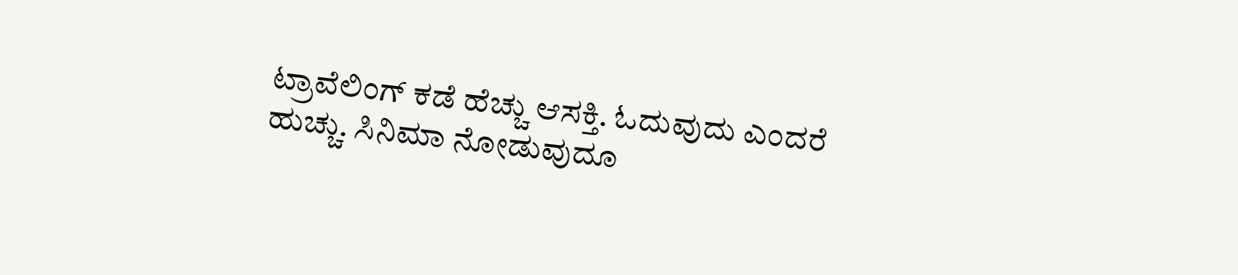ಟ್ರಾವೆಲಿಂಗ್ ಕಡೆ ಹೆಚ್ಚು ಆಸಕ್ತಿ. ಓದುವುದು ಎಂದರೆ ಹುಚ್ಚು. ಸಿನಿಮಾ ನೋಡುವುದೂ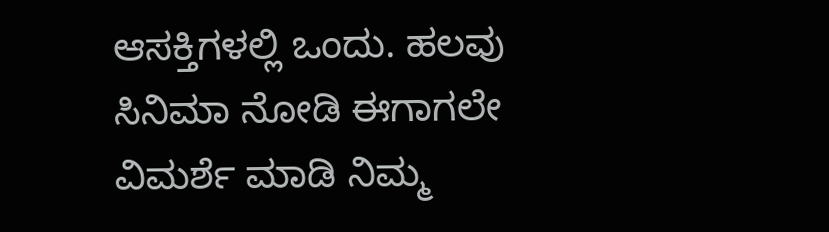ಆಸಕ್ತಿಗಳಲ್ಲಿ ಒಂದು. ಹಲವು ಸಿನಿಮಾ ನೋಡಿ ಈಗಾಗಲೇ ವಿಮರ್ಶೆ ಮಾಡಿ ನಿಮ್ಮ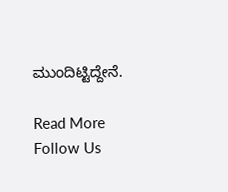ಮುಂದಿಟ್ಟಿದ್ದೇನೆ.

Read More
Follow Us